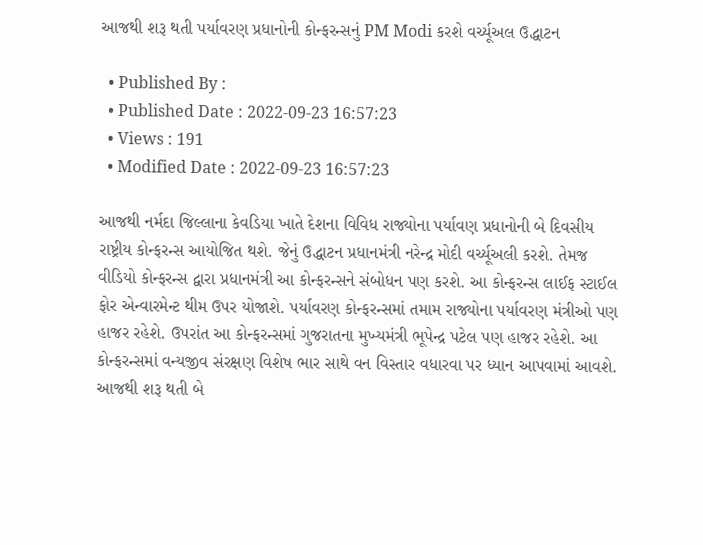આજથી શરૂ થતી પર્યાવરણ પ્રધાનોની કોન્ફરન્સનું PM Modi કરશે વર્ચ્યૂઅલ ઉદ્ધાટન

  • Published By :
  • Published Date : 2022-09-23 16:57:23
  • Views : 191
  • Modified Date : 2022-09-23 16:57:23

આજથી નર્મદા જિલ્લાના કેવડિયા ખાતે દેશના વિવિધ રાજ્યોના પર્યાવણ પ્રધાનોની બે દિવસીય રાષ્ટ્રીય કોન્ફરન્સ આયોજિત થશે. જેનું ઉદ્ધાટન પ્રધાનમંત્રી નરેન્દ્ર મોદી વર્ચ્યૂઅલી કરશે. તેમજ વીડિયો કોન્ફરન્સ દ્વારા પ્રધાનમંત્રી આ કોન્ફરન્સને સંબોધન પણ કરશે. આ કોન્ફરન્સ લાઈફ સ્ટાઈલ ફોર એન્વારમેન્ટ થીમ ઉપર યોજાશે. પર્યાવરણ કોન્ફરન્સમાં તમામ રાજ્યોના પર્યાવરણ મંત્રીઓ પણ  હાજર રહેશે. ઉપરાંત આ કોન્ફરન્સમાં ગુજરાતના મુખ્યમંત્રી ભૂપેન્દ્ર પટેલ પણ હાજર રહેશે. આ કોન્ફરન્સમાં વન્યજીવ સંરક્ષણ વિશેષ ભાર સાથે વન વિસ્તાર વધારવા પર ધ્યાન આપવામાં આવશે. આજથી શરૂ થતી બે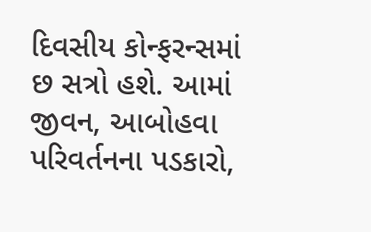દિવસીય કોન્ફરન્સમાં છ સત્રો હશે. આમાં જીવન, આબોહવા પરિવર્તનના પડકારો,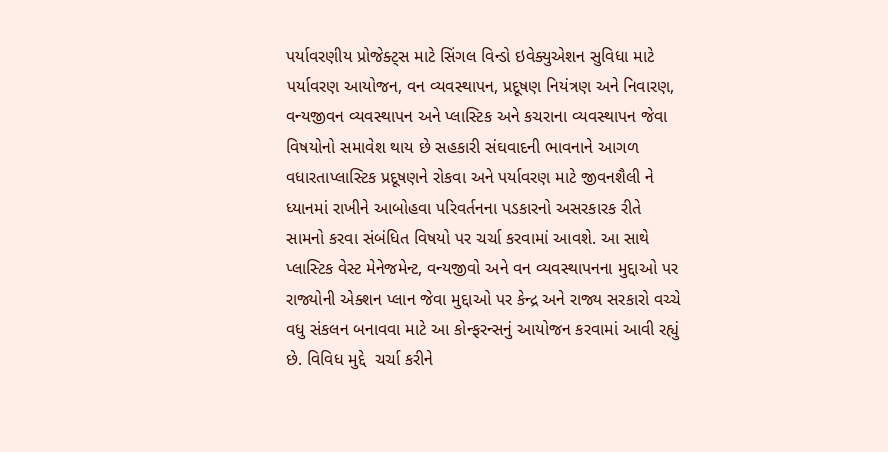પર્યાવરણીય પ્રોજેક્ટ્સ માટે સિંગલ વિન્ડો ઇવેક્યુએશન સુવિધા માટે પર્યાવરણ આયોજન, વન વ્યવસ્થાપન, પ્રદૂષણ નિયંત્રણ અને નિવારણ, વન્યજીવન વ્યવસ્થાપન અને પ્લાસ્ટિક અને કચરાના વ્યવસ્થાપન જેવા વિષયોનો સમાવેશ થાય છે સહકારી સંઘવાદની ભાવનાને આગળ વધારતાપ્લાસ્ટિક પ્રદૂષણને રોકવા અને પર્યાવરણ માટે જીવનશૈલી ને ધ્યાનમાં રાખીને આબોહવા પરિવર્તનના પડકારનો અસરકારક રીતે સામનો કરવા સંબંધિત વિષયો પર ચર્ચા કરવામાં આવશે. આ સાથે પ્લાસ્ટિક વેસ્ટ મેનેજમેન્ટ, વન્યજીવો અને વન વ્યવસ્થાપનના મુદ્દાઓ પર રાજ્યોની એક્શન પ્લાન જેવા મુદ્દાઓ પર કેન્દ્ર અને રાજ્ય સરકારો વચ્ચે વધુ સંકલન બનાવવા માટે આ કોન્ફરન્સનું આયોજન કરવામાં આવી રહ્યું છે. વિવિધ મુદ્દે  ચર્ચા કરીને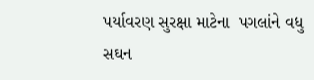પર્યાવરણ સુરક્ષા માટેના  પગલાંને વધુ સઘન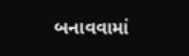બનાવવામાં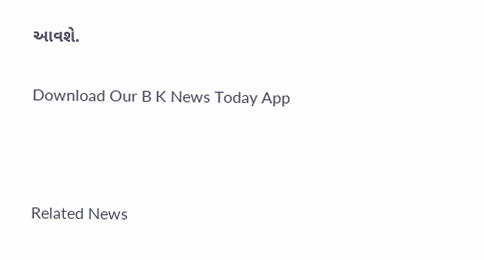આવશે.

Download Our B K News Today App



Related News